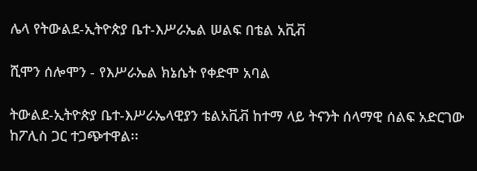ሌላ የትውልደ-ኢትዮጵያ ቤተ-እሥራኤል ሠልፍ በቴል አቪቭ

ሺሞን ሰሎሞን - የእሥራኤል ክኔሴት የቀድሞ አባል

ትውልደ-ኢትዮጵያ ቤተ-እሥራኤላዊያን ቴልአቪቭ ከተማ ላይ ትናንት ሰላማዊ ሰልፍ አድርገው ከፖሊስ ጋር ተጋጭተዋል፡፡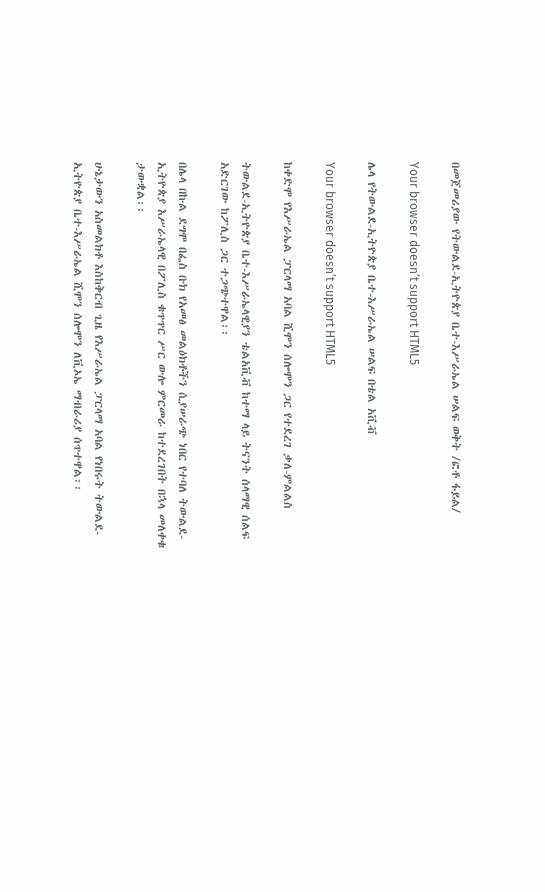በመጀመሪያው የትውልደ-ኢትዮጵያ ቤተ-እሥራኤል ሠልፍ ወቅት /ፎቶ ፋይል/

Your browser doesn’t support HTML5

ሌላ የትውልደ-ኢትዮጵያ ቤተ-እሥራኤል ሠልፍ በቴል አቪቭ

Your browser doesn’t support HTML5

ከቀድሞ የእሥራኤል ፓርላማ አባል ሺሞን ሰሎሞን ጋር የተደረገ ቃለ-ምልልስ

ትውልደ-ኢትዮጵያ ቤተ-እሥራኤላዊያን ቴልአቪቭ ከተማ ላይ ትናንት ሰላማዊ ሰልፍ አድርገው ከፖሊስ ጋር ተጋጭተዋል፡፡

በሌላ በኩል ደግሞ በፌስ ቡክ የአመፅ መልዕክቶችን ሲያሠራጭ ነበር የተባለ ትውልደ-ኢትዮጵያ እሥራኤላዊ በፖሊስ ቁጥጥር ሥር ውሎ ምርመራ ከተደረገበት በኋላ መለቀቁ ታውቋል፡፡

ሁኔታውን አስመልክቶ እስከቅርብ ጊዜ የእሥራኤል ፓርላማ አባል የነበሩት ትውልደ-ኢትዮጵያ ቤተ-እሥራኤል ሺሞን ሰሎሞን ለቪኦኤ ማብራሪያ ሰጥተዋል፡፡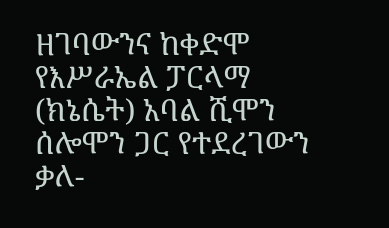ዘገባውንና ከቀድሞ የእሥራኤል ፓርላማ (ክኔሴት) አባል ሺሞን ሰሎሞን ጋር የተደረገውን ቃለ-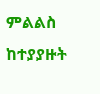ምልልስ ከተያያዙት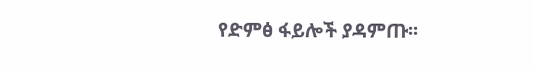የድምፅ ፋይሎች ያዳምጡ፡፡